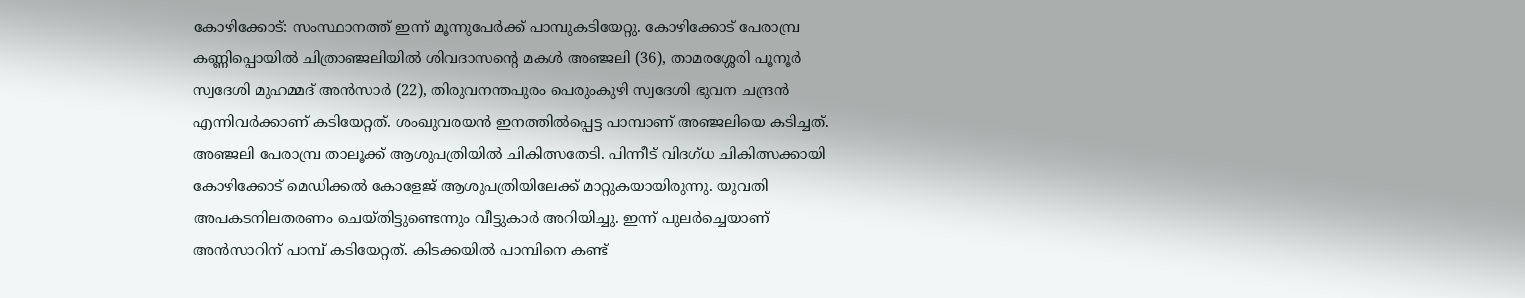കോഴിക്കോട്: സംസ്ഥാനത്ത് ഇന്ന് മൂന്നുപേർക്ക് പാമ്പുകടിയേറ്റു. കോഴിക്കോട് പേരാമ്പ്ര കണ്ണിപ്പൊയിൽ ചിത്രാഞ്ജലിയിൽ ശിവദാസന്റെ മകൾ അഞ്ജലി (36), താമരശ്ശേരി പൂനൂർ സ്വദേശി മുഹമ്മദ് അൻസാർ (22), തിരുവനന്തപുരം പെരുംകുഴി സ്വദേശി ഭുവന ചന്ദ്രൻ എന്നിവർക്കാണ് കടിയേറ്റത്. ശംഖുവരയൻ ഇനത്തിൽപ്പെട്ട പാമ്പാണ് അഞ്ജലിയെ കടിച്ചത്.
അഞ്ജലി പേരാമ്പ്ര താലൂക്ക് ആശുപത്രിയിൽ ചികിത്സതേടി. പിന്നീട് വിദഗ്ധ ചികിത്സക്കായി കോഴിക്കോട് മെഡിക്കൽ കോളേജ് ആശുപത്രിയിലേക്ക് മാറ്റുകയായിരുന്നു. യുവതി അപകടനിലതരണം ചെയ്തിട്ടുണ്ടെന്നും വീട്ടുകാർ അറിയിച്ചു. ഇന്ന് പുലർച്ചെയാണ് അൻസാറിന് പാമ്പ് കടിയേറ്റത്. കിടക്കയിൽ പാമ്പിനെ കണ്ട്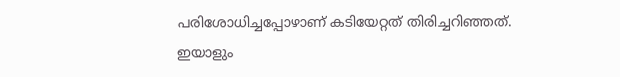പരിശോധിച്ചപ്പോഴാണ് കടിയേറ്റത് തിരിച്ചറിഞ്ഞത്. ഇയാളും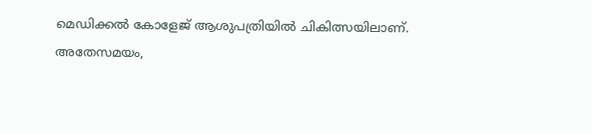മെഡിക്കൽ കോളേജ് ആശുപത്രിയിൽ ചികിത്സയിലാണ്.
അതേസമയം,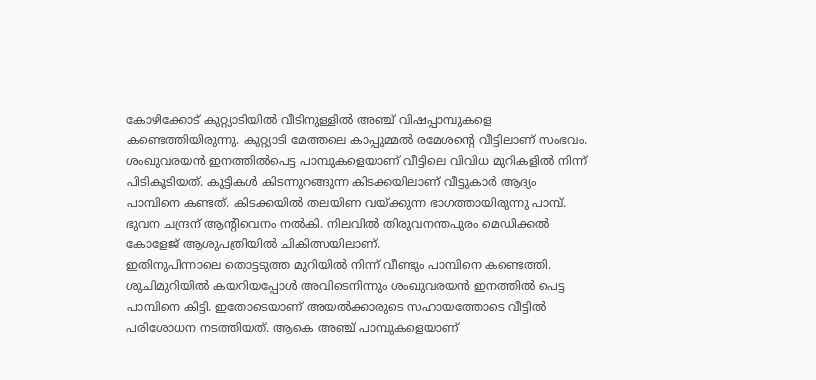കോഴിക്കോട് കുറ്റ്യാടിയിൽ വീടിനുള്ളിൽ അഞ്ച് വിഷപ്പാമ്പുകളെ കണ്ടെത്തിയിരുന്നു. കുറ്റ്യാടി മേത്തലെ കാപ്പുമ്മൽ രമേശന്റെ വീട്ടിലാണ് സംഭവം. ശംഖുവരയൻ ഇനത്തിൽപെട്ട പാമ്പുകളെയാണ് വീട്ടിലെ വിവിധ മുറികളിൽ നിന്ന് പിടികൂടിയത്. കുട്ടികൾ കിടന്നുറങ്ങുന്ന കിടക്കയിലാണ് വീട്ടുകാർ ആദ്യം പാമ്പിനെ കണ്ടത്. കിടക്കയിൽ തലയിണ വയ്ക്കുന്ന ഭാഗത്തായിരുന്നു പാമ്പ്. ഭുവന ചന്ദ്രന് ആന്റിവെനം നൽകി. നിലവിൽ തിരുവനന്തപുരം മെഡിക്കൽ കോളേജ് ആശുപത്രിയിൽ ചികിത്സയിലാണ്.
ഇതിനുപിന്നാലെ തൊട്ടടുത്ത മുറിയിൽ നിന്ന് വീണ്ടും പാമ്പിനെ കണ്ടെത്തി. ശുചിമുറിയിൽ കയറിയപ്പോൾ അവിടെനിന്നും ശംഖുവരയൻ ഇനത്തിൽ പെട്ട പാമ്പിനെ കിട്ടി. ഇതോടെയാണ് അയൽക്കാരുടെ സഹായത്തോടെ വീട്ടിൽ പരിശോധന നടത്തിയത്. ആകെ അഞ്ച് പാമ്പുകളെയാണ്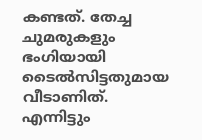കണ്ടത്. തേച്ച ചുമരുകളും ഭംഗിയായി ടൈൽസിട്ടതുമായ വീടാണിത്. എന്നിട്ടും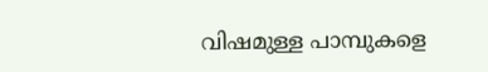വിഷമുള്ള പാമ്പുകളെ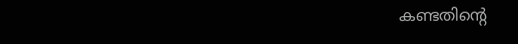കണ്ടതിന്റെ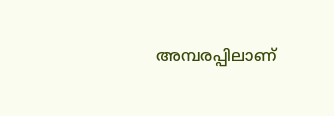അമ്പരപ്പിലാണ്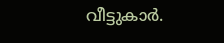വീട്ടുകാർ.